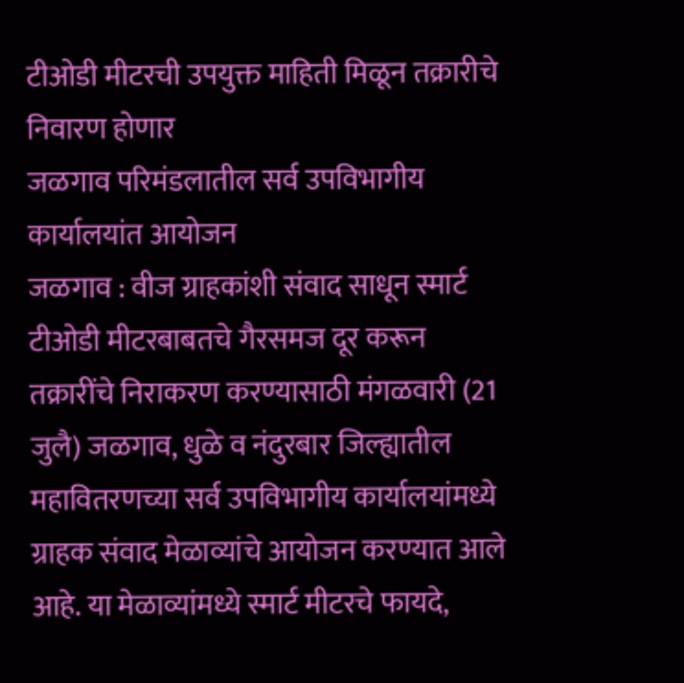टीओडी मीटरची उपयुक्त माहिती मिळून तक्रारीचे निवारण होणार
जळगाव परिमंडलातील सर्व उपविभागीय कार्यालयांत आयोजन
जळगाव : वीज ग्राहकांशी संवाद साधून स्मार्ट टीओडी मीटरबाबतचे गैरसमज दूर करून तक्रारींचे निराकरण करण्यासाठी मंगळवारी (21 जुलै) जळगाव, धुळे व नंदुरबार जिल्ह्यातील महावितरणच्या सर्व उपविभागीय कार्यालयांमध्ये ग्राहक संवाद मेळाव्यांचे आयोजन करण्यात आले आहे. या मेळाव्यांमध्ये स्मार्ट मीटरचे फायदे,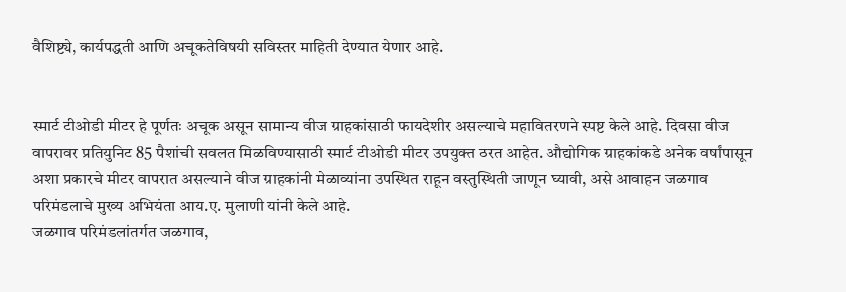वैशिष्ट्ये, कार्यपद्धती आणि अचूकतेविषयी सविस्तर माहिती देण्यात येणार आहे.


स्मार्ट टीओडी मीटर हे पूर्णतः अचूक असून सामान्य वीज ग्राहकांसाठी फायदेशीर असल्याचे महावितरणने स्पष्ट केले आहे. दिवसा वीज वापरावर प्रतियुनिट 85 पैशांची सवलत मिळविण्यासाठी स्मार्ट टीओडी मीटर उपयुक्त ठरत आहेत. औद्योगिक ग्राहकांकडे अनेक वर्षांपासून अशा प्रकारचे मीटर वापरात असल्याने वीज ग्राहकांनी मेळाव्यांना उपस्थित राहून वस्तुस्थिती जाणून घ्यावी, असे आवाहन जळगाव परिमंडलाचे मुख्य अभियंता आय.ए. मुलाणी यांनी केले आहे.
जळगाव परिमंडलांतर्गत जळगाव,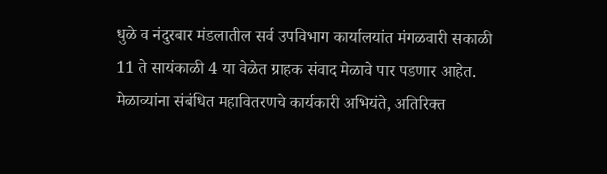धुळे व नंदुरबार मंडलातील सर्व उपविभाग कार्यालयांत मंगळवारी सकाळी 11 ते सायंकाळी 4 या वेळेत ग्राहक संवाद मेळावे पार पडणार आहेत. मेळाव्यांना संबंधित महावितरणचे कार्यकारी अभियंते, अतिरिक्त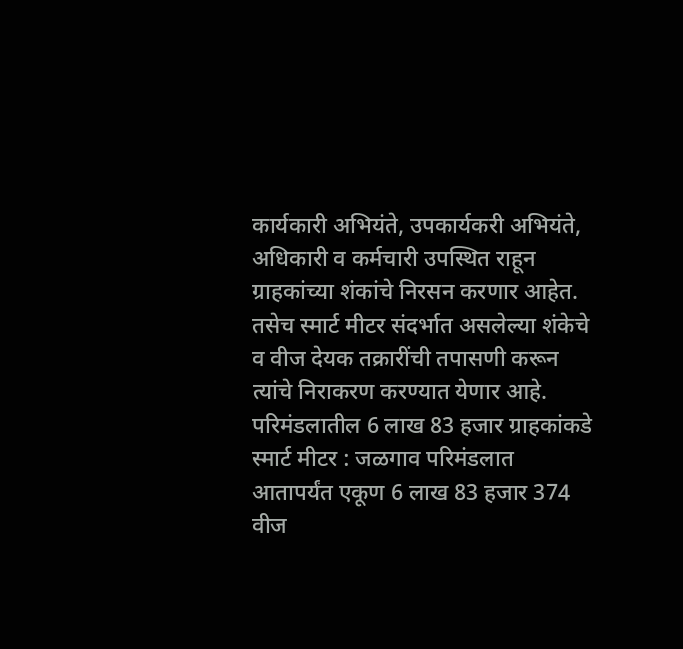कार्यकारी अभियंते, उपकार्यकरी अभियंते, अधिकारी व कर्मचारी उपस्थित राहून ग्राहकांच्या शंकांचे निरसन करणार आहेत. तसेच स्मार्ट मीटर संदर्भात असलेल्या शंकेचे व वीज देयक तक्रारींची तपासणी करून त्यांचे निराकरण करण्यात येणार आहे.
परिमंडलातील 6 लाख 83 हजार ग्राहकांकडे स्मार्ट मीटर : जळगाव परिमंडलात आतापर्यंत एकूण 6 लाख 83 हजार 374 वीज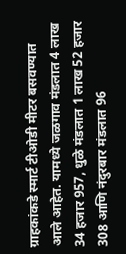ग्राहकांकडे स्मार्ट टीओडी मीटर बसवण्यात आले आहेत. यामध्ये जळगाव मंडलात 4 लाख 34 हजार 957, धुळे मंडलात 1 लाख 52 हजार 308 आणि नंदुरबार मंडलात 96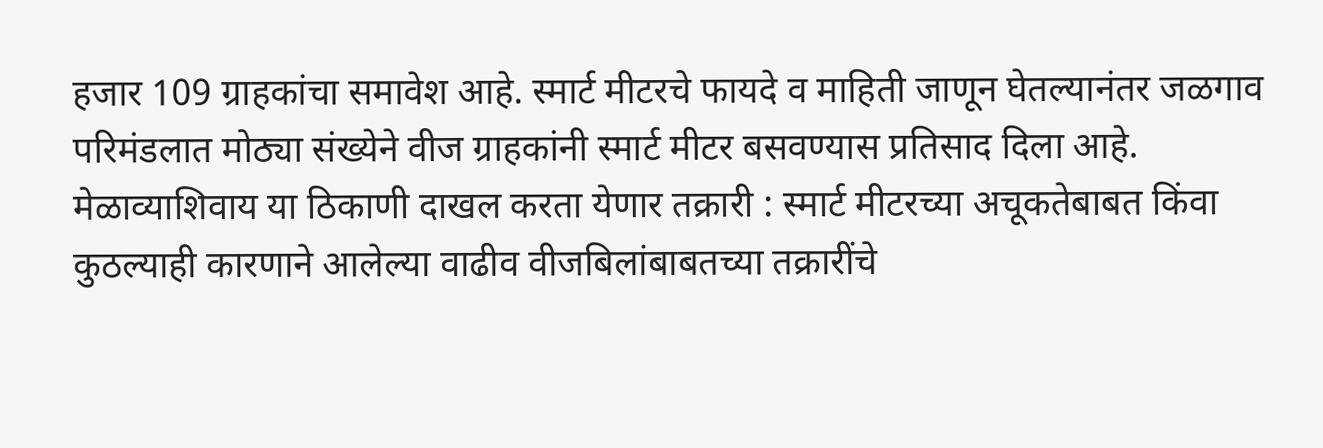हजार 109 ग्राहकांचा समावेश आहे. स्मार्ट मीटरचे फायदे व माहिती जाणून घेतल्यानंतर जळगाव परिमंडलात मोठ्या संख्येने वीज ग्राहकांनी स्मार्ट मीटर बसवण्यास प्रतिसाद दिला आहे.
मेळाव्याशिवाय या ठिकाणी दाखल करता येणार तक्रारी : स्मार्ट मीटरच्या अचूकतेबाबत किंवा कुठल्याही कारणाने आलेल्या वाढीव वीजबिलांबाबतच्या तक्रारींचे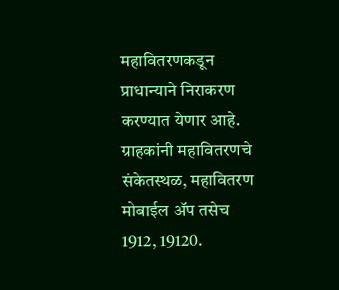महावितरणकडून प्राधान्याने निराकरण करण्यात येणार आहे. ग्राहकांनी महावितरणचे संकेतस्थळ, महावितरण मोबाईल ॲप तसेच 1912, 19120.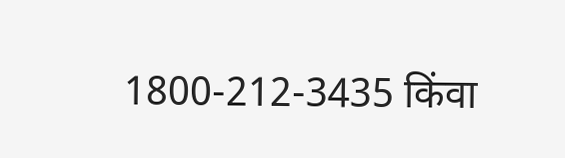1800-212-3435 किंवा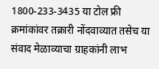1800-233-3435 या टोल फ्री क्रमांकांवर तक्रारी नोंदवाव्यात तसेच या संवाद मेळाव्याचा ग्राहकांनी लाभ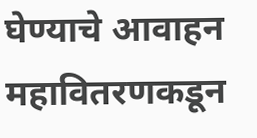घेण्याचे आवाहन महावितरणकडून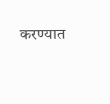करण्यात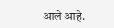आले आहे.